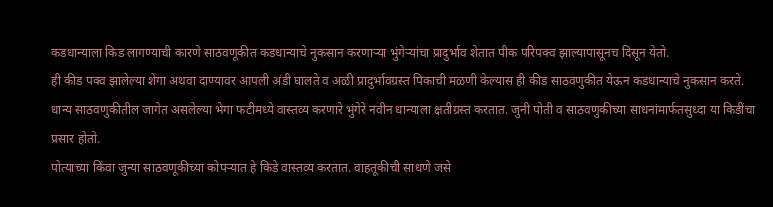कडधान्याला किड लागण्याची कारणे साठवणूकीत कडधान्याचे नुकसान करणाऱ्या भुंगेऱ्यांचा प्रादुर्भाव शेतात पीक परिपक्व झाल्यापासूनच दिसून येतो.
ही कीड पक्व झालेल्या शेंगा अथवा दाण्यावर आपली अंडी घालते व अळी प्रादुर्भावग्रस्त पिकाची मळणी केल्यास ही कीड साठवणुकीत येऊन कडधान्याचे नुकसान करते.
धान्य साठवणुकीतील जागेत असलेल्या भेगा फटीमध्ये वास्तव्य करणारे भुंगेरे नवीन धान्याला क्षतीग्रस्त करतात. जुनी पोती व साठवणुकीच्या साधनांमार्फतसुध्दा या किडींचा प्रसार होतो.
पोत्याच्या किंवा जुन्या साठवणूकीच्या कोपऱ्यात हे किडे वास्तव्य करतात. वाहतूकीची साधणे जसे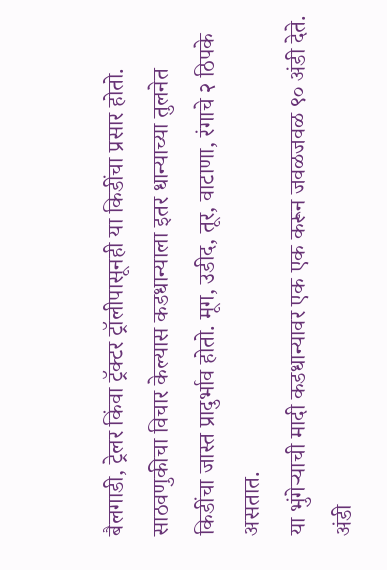बैलगाडी, ट्रेलर किंवा ट्रॅक्टर ट्रॉलीपासूनही या किडींचा प्रसार होतो.
साठवणुकीचा विचार केल्यास कडधान्याला इतर धान्याच्या तुलनेत किडींचा जास्त प्रादुर्भाव होतो. मूग, उडीद, तूर, वाटाणा, रंगाचे २ ठिपके असतात.
या भुंगेऱ्याची मादी कडधान्यावर एक एक करून जवळजवळ ९० अंडी देते. अंडी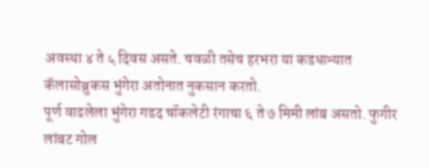अवस्था ४ ते ५ दिवस असते. चवळी तसेच हरभरा या कडधान्यात कॅलासोब्रुकस भुंगेरा अतोनात नुकसान करतो.
पूर्ण वाढलेला भुंगेरा गडद चॉकलेटी रंगाचा ६ ते ७ मिमी लांब असतो. फुगीर लांबट गोल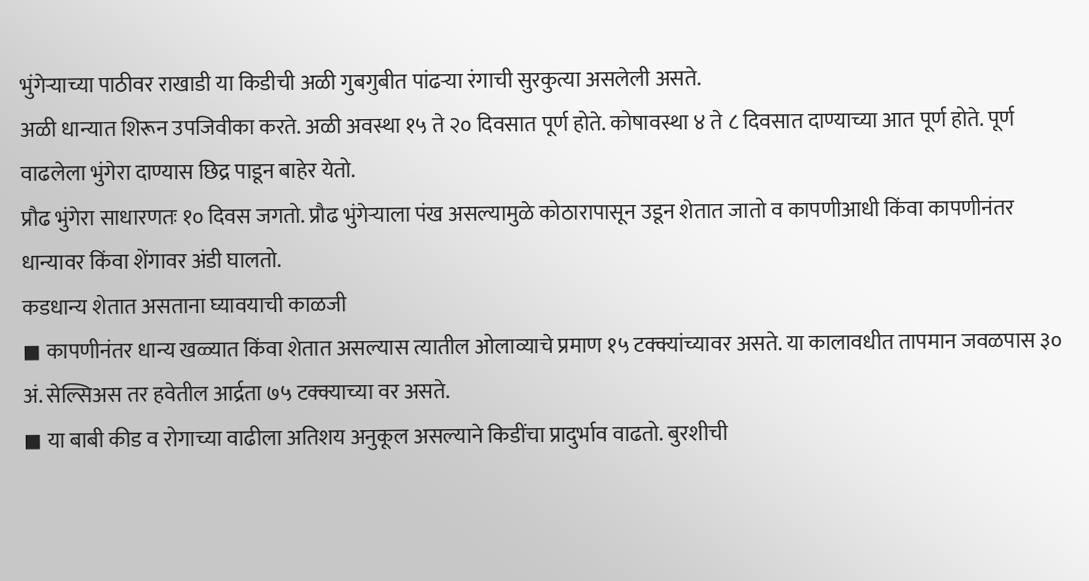भुंगेऱ्याच्या पाठीवर राखाडी या किडीची अळी गुबगुबीत पांढऱ्या रंगाची सुरकुत्या असलेली असते.
अळी धान्यात शिरून उपजिवीका करते. अळी अवस्था १५ ते २० दिवसात पूर्ण होते. कोषावस्था ४ ते ८ दिवसात दाण्याच्या आत पूर्ण होते. पूर्ण वाढलेला भुंगेरा दाण्यास छिद्र पाडून बाहेर येतो.
प्रौढ भुंगेरा साधारणतः १० दिवस जगतो. प्रौढ भुंगेऱ्याला पंख असल्यामुळे कोठारापासून उडून शेतात जातो व कापणीआधी किंवा कापणीनंतर धान्यावर किंवा शेंगावर अंडी घालतो.
कडधान्य शेतात असताना घ्यावयाची काळजी
◼ कापणीनंतर धान्य खळ्यात किंवा शेतात असल्यास त्यातील ओलाव्याचे प्रमाण १५ टक्क्यांच्यावर असते. या कालावधीत तापमान जवळपास ३० अं. सेल्सिअस तर हवेतील आर्द्रता ७५ टक्क्याच्या वर असते.
◼ या बाबी कीड व रोगाच्या वाढीला अतिशय अनुकूल असल्याने किडींचा प्रादुर्भाव वाढतो. बुरशीची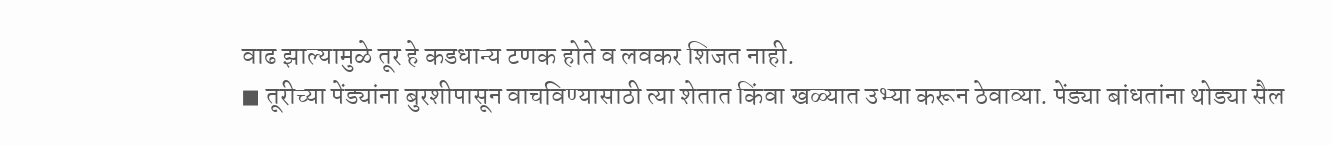वाढ झाल्यामुळे तूर हे कडधान्य टणक होते व लवकर शिजत नाही.
◼ तूरीच्या पेंड्यांना बुरशीपासून वाचविण्यासाठी त्या शेतात किंवा खळ्यात उभ्या करून ठेवाव्या. पेंड्या बांधतांना थोड्या सैल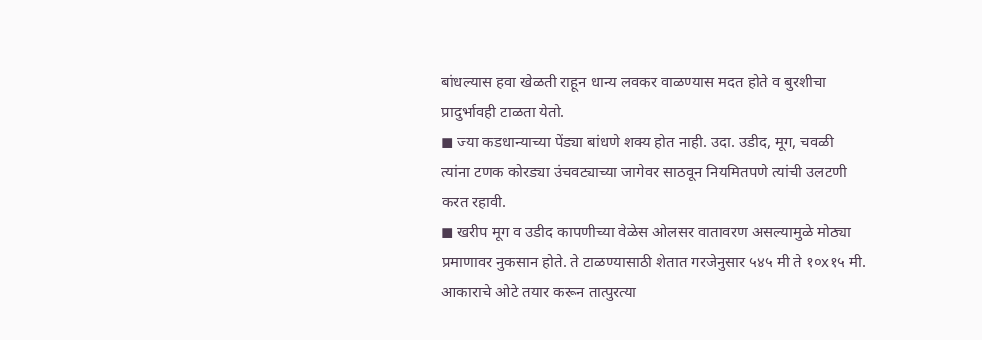बांधल्यास हवा खेळती राहून धान्य लवकर वाळण्यास मदत होते व बुरशीचा प्रादुर्भावही टाळता येतो.
◼ ज्या कडधान्याच्या पेंड्या बांधणे शक्य होत नाही. उदा. उडीद, मूग, चवळी त्यांना टणक कोरड्या उंचवट्याच्या जागेवर साठवून नियमितपणे त्यांची उलटणी करत रहावी.
◼ खरीप मूग व उडीद कापणीच्या वेळेस ओलसर वातावरण असल्यामुळे मोठ्या प्रमाणावर नुकसान होते. ते टाळण्यासाठी शेतात गरजेनुसार ५४५ मी ते १०x१५ मी. आकाराचे ओटे तयार करून तात्पुरत्या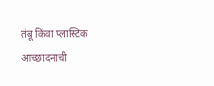तंबू किंवा प्लास्टिक आच्छादनाची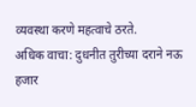व्यवस्था करणे महत्वाचे ठरते.
अधिक वाचा: दुधनीत तुरीच्या दराने नऊ हजार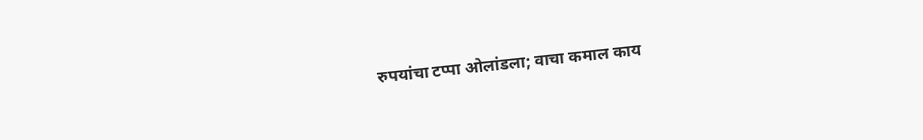रुपयांचा टप्पा ओलांडला; वाचा कमाल काय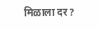मिळाला दर?